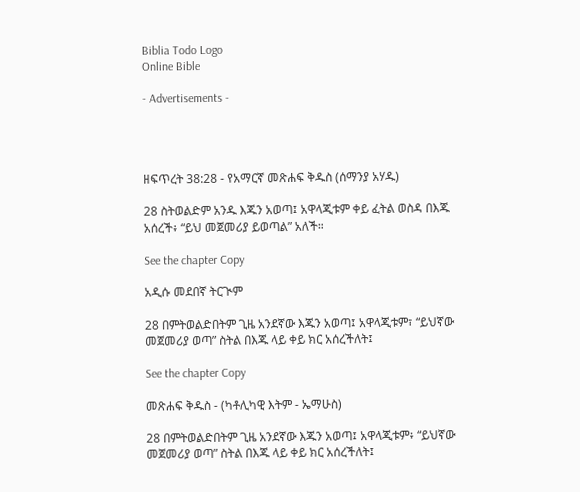Biblia Todo Logo
Online Bible

- Advertisements -




ዘፍጥረት 38:28 - የአማርኛ መጽሐፍ ቅዱስ (ሰማንያ አሃዱ)

28 ስትወልድም አንዱ እጁን አወጣ፤ አዋላጂቱም ቀይ ፈትል ወስዳ በእጁ አሰረች፥ “ይህ መጀመሪያ ይወጣል” አለች።

See the chapter Copy

አዲሱ መደበኛ ትርጒም

28 በምትወልድበትም ጊዜ አንደኛው እጁን አወጣ፤ አዋላጂቱም፣ “ይህኛው መጀመሪያ ወጣ” ስትል በእጁ ላይ ቀይ ክር አሰረችለት፤

See the chapter Copy

መጽሐፍ ቅዱስ - (ካቶሊካዊ እትም - ኤማሁስ)

28 በምትወልድበትም ጊዜ አንደኛው እጁን አወጣ፤ አዋላጂቱም፥ “ይህኛው መጀመሪያ ወጣ” ስትል በእጁ ላይ ቀይ ክር አሰረችለት፤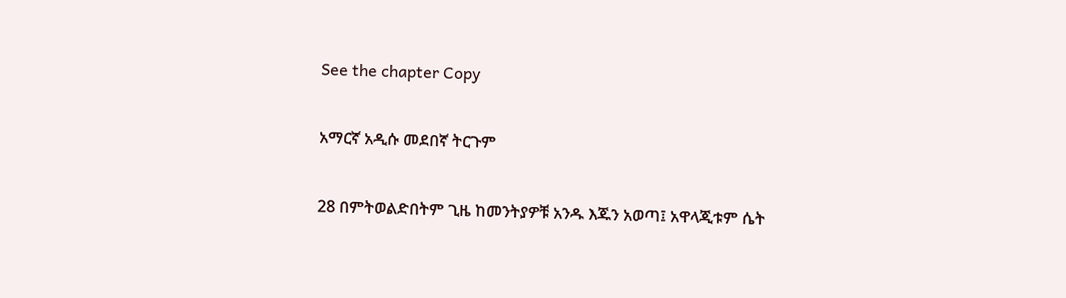See the chapter Copy

አማርኛ አዲሱ መደበኛ ትርጉም

28 በምትወልድበትም ጊዜ ከመንትያዎቹ አንዱ እጁን አወጣ፤ አዋላጂቱም ሴት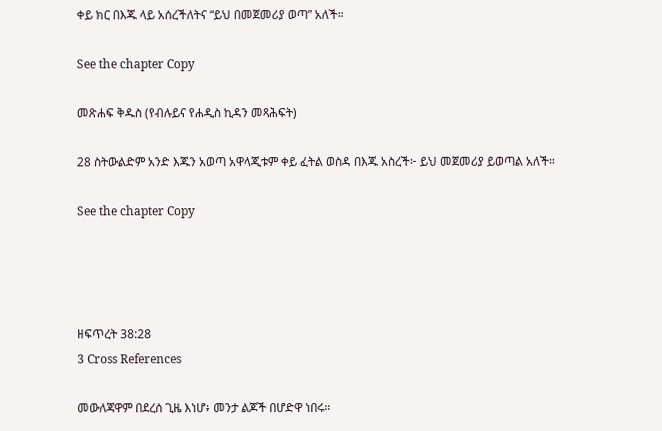ቀይ ክር በእጁ ላይ አሰረችለትና “ይህ በመጀመሪያ ወጣ” አለች።

See the chapter Copy

መጽሐፍ ቅዱስ (የብሉይና የሐዲስ ኪዳን መጻሕፍት)

28 ስትውልድም አንድ እጁን አወጣ አዋላጂቱም ቀይ ፈትል ወስዳ በእጁ አስረች፦ ይህ መጀመሪያ ይወጣል አለች።

See the chapter Copy




ዘፍጥረት 38:28
3 Cross References

መውለጃዋም በደረሰ ጊዜ እነሆ፥ መንታ ልጆች በሆድዋ ነበሩ።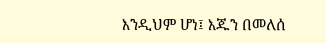እንዲህም ሆነ፤ እጁን በመለሰ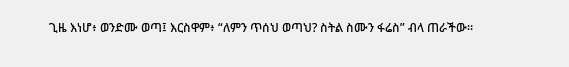ጊዜ እነሆ፥ ወንድሙ ወጣ፤ እርስዋም፥ “ለምን ጥሰህ ወጣህ? ስትል ስሙን ፋሬስ” ብላ ጠራችው።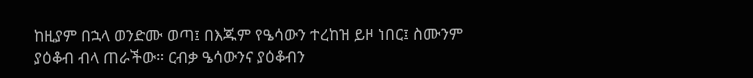ከዚያም በኋላ ወንድሙ ወጣ፤ በእጁም የዔሳውን ተረከዝ ይዞ ነበር፤ ስሙንም ያዕቆብ ብላ ጠራችው። ርብቃ ዔሳውንና ያዕቆብን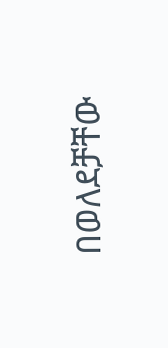በወለደቻቸው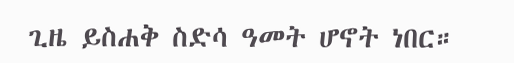ጊዜ ይስሐቅ ስድሳ ዓመት ሆኖት ነበር።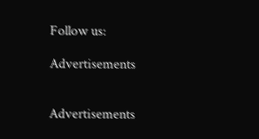Follow us:

Advertisements


Advertisements